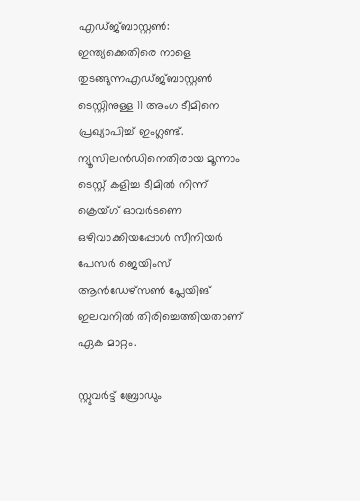എഡ്ജ്ബാസ്റ്റൺ: ഇന്ത്യക്കെതിരെ നാളെ തുടങ്ങുന്നഎഡ്ജ്ബാസ്റ്റൺ ടെസ്റ്റിനുള്ള 11 അംഗ ടീമിനെ പ്രഖ്യാപിച്ച് ഇംഗ്ലണ്ട്. ന്യൂസിലൻഡിനെതിരായ മൂന്നാം ടെസ്റ്റ് കളിച്ച ടീമിൽ നിന്ന് ക്രെയ്ഗ് ഓവർടണെ ഒഴിവാക്കിയപ്പോൾ സീനിയർ പേസർ ജെയിംസ് ആൻഡേഴ്‌സൺ പ്ലേയിങ് ഇലവനിൽ തിരിച്ചെത്തിയതാണ് ഏക മാറ്റം.

സ്റ്റുവർട്ട് ബ്രോഡും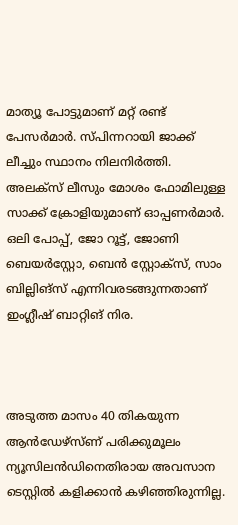മാത്യൂ പോട്ടുമാണ് മറ്റ് രണ്ട് പേസർമാർ. സ്പിന്നറായി ജാക്ക് ലീച്ചും സ്ഥാനം നിലനിർത്തി. അലക്‌സ് ലീസും മോശം ഫോമിലുള്ള സാക്ക് ക്രോളിയുമാണ് ഓപ്പണർമാർ. ഒലി പോപ്പ്, ജോ റൂട്ട്, ജോണി ബെയർ‌സ്റ്റോ, ബെൻ സ്റ്റോക്‌സ്, സാം ബില്ലിങ്‌സ് എന്നിവരടങ്ങുന്നതാണ് ഇംഗ്ലീഷ് ബാറ്റിങ് നിര.



അടുത്ത മാസം 40 തികയുന്ന ആൻഡേഴ്‌സ്ണ് പരിക്കുമൂലം ന്യൂസിലൻഡിനെതിരായ അവസാന ടെസ്റ്റിൽ കളിക്കാൻ കഴിഞ്ഞിരുന്നില്ല.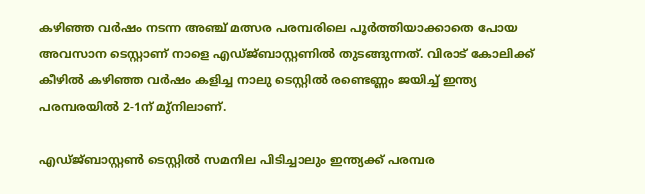കഴിഞ്ഞ വർഷം നടന്ന അഞ്ച് മത്സര പരമ്പരിലെ പൂർത്തിയാക്കാതെ പോയ അവസാന ടെസ്റ്റാണ് നാളെ എഡ്ജ്ബാസ്റ്റണിൽ തുടങ്ങുന്നത്. വിരാട് കോലിക്ക് കീഴിൽ കഴിഞ്ഞ വർഷം കളിച്ച നാലു ടെസ്റ്റിൽ രണ്ടെണ്ണം ജയിച്ച് ഇന്ത്യ പരമ്പരയിൽ 2-1ന് മു്‌നിലാണ്.

എഡ്ജ്ബാസ്റ്റൺ ടെസ്റ്റിൽ സമനില പിടിച്ചാലും ഇന്ത്യക്ക് പരമ്പര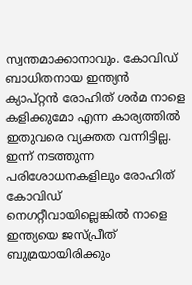സ്വന്തമാക്കാനാവും. കോവിഡ് ബാധിതനായ ഇന്ത്യൻ ക്യാപ്റ്റൻ രോഹിത് ശർമ നാളെ കളിക്കുമോ എന്ന കാര്യത്തിൽ ഇതുവരെ വ്യക്തത വന്നിട്ടില്ല. ഇന്ന് നടത്തുന്ന പരിശോധനകളിലും രോഹിത് കോവിഡ് നെഗറ്റീവായില്ലെങ്കിൽ നാളെ ഇന്ത്യയെ ജസ്പ്രീത് ബുമ്രയായിരിക്കും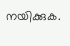നയിക്കുക.